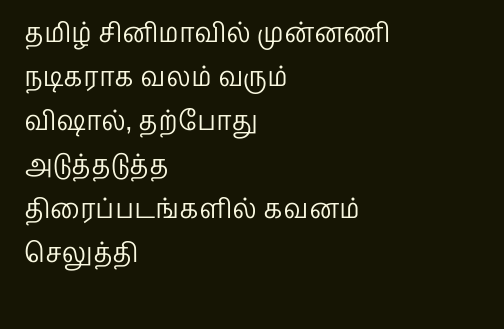தமிழ் சினிமாவில் முன்னணி நடிகராக வலம் வரும் விஷால், தற்போது அடுத்தடுத்த திரைப்படங்களில் கவனம் செலுத்தி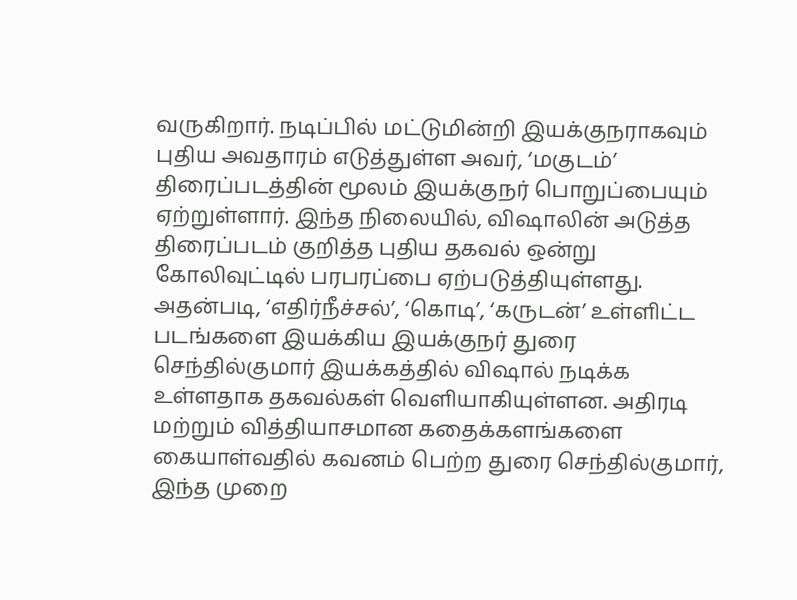வருகிறார். நடிப்பில் மட்டுமின்றி இயக்குநராகவும் புதிய அவதாரம் எடுத்துள்ள அவர், ‘மகுடம்’ திரைப்படத்தின் மூலம் இயக்குநர் பொறுப்பையும் ஏற்றுள்ளார். இந்த நிலையில், விஷாலின் அடுத்த திரைப்படம் குறித்த புதிய தகவல் ஒன்று கோலிவுட்டில் பரபரப்பை ஏற்படுத்தியுள்ளது.
அதன்படி, ‘எதிர்நீச்சல்’, ‘கொடி’, ‘கருடன்’ உள்ளிட்ட படங்களை இயக்கிய இயக்குநர் துரை செந்தில்குமார் இயக்கத்தில் விஷால் நடிக்க உள்ளதாக தகவல்கள் வெளியாகியுள்ளன. அதிரடி மற்றும் வித்தியாசமான கதைக்களங்களை கையாள்வதில் கவனம் பெற்ற துரை செந்தில்குமார், இந்த முறை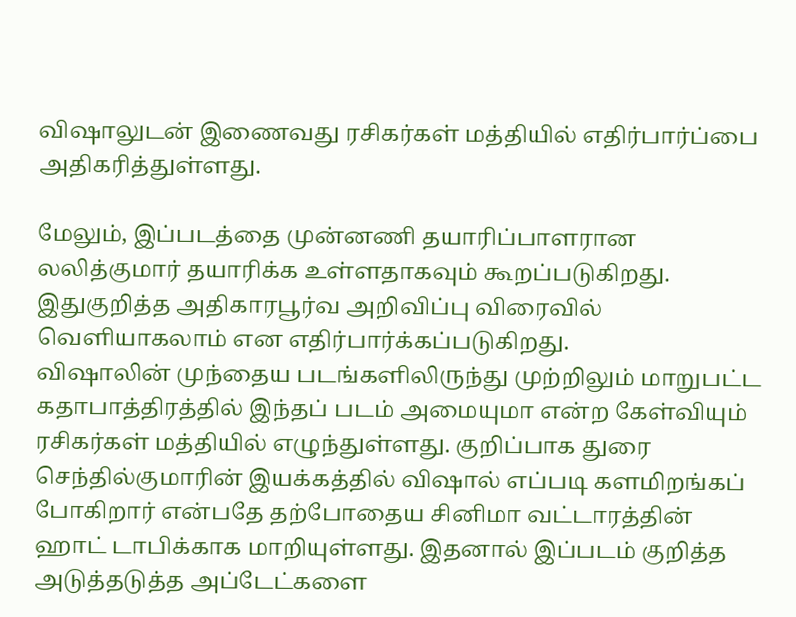விஷாலுடன் இணைவது ரசிகர்கள் மத்தியில் எதிர்பார்ப்பை அதிகரித்துள்ளது.

மேலும், இப்படத்தை முன்னணி தயாரிப்பாளரான லலித்குமார் தயாரிக்க உள்ளதாகவும் கூறப்படுகிறது. இதுகுறித்த அதிகாரபூர்வ அறிவிப்பு விரைவில் வெளியாகலாம் என எதிர்பார்க்கப்படுகிறது.
விஷாலின் முந்தைய படங்களிலிருந்து முற்றிலும் மாறுபட்ட கதாபாத்திரத்தில் இந்தப் படம் அமையுமா என்ற கேள்வியும் ரசிகர்கள் மத்தியில் எழுந்துள்ளது. குறிப்பாக துரை செந்தில்குமாரின் இயக்கத்தில் விஷால் எப்படி களமிறங்கப் போகிறார் என்பதே தற்போதைய சினிமா வட்டாரத்தின் ஹாட் டாபிக்காக மாறியுள்ளது. இதனால் இப்படம் குறித்த அடுத்தடுத்த அப்டேட்களை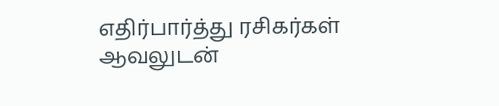எதிர்பார்த்து ரசிகர்கள் ஆவலுடன்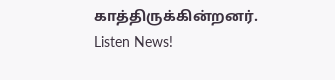காத்திருக்கின்றனர்.
Listen News!